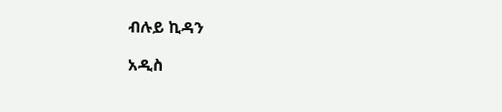ብሉይ ኪዳን

አዲስ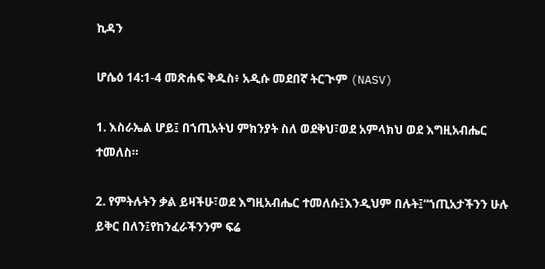ኪዳን

ሆሴዕ 14:1-4 መጽሐፍ ቅዱስ፥ አዲሱ መደበኛ ትርጒም (NASV)

1. እስራኤል ሆይ፤ በኀጢአትህ ምክንያት ስለ ወደቅህ፣ወደ አምላክህ ወደ እግዚአብሔር ተመለስ።

2. የምትሉትን ቃል ይዛችሁ፣ወደ እግዚአብሔር ተመለሱ፤እንዲህም በሉት፤“ኀጢአታችንን ሁሉ ይቅር በለን፤የከንፈራችንንም ፍሬ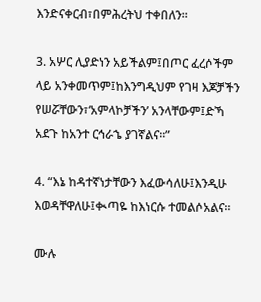እንድናቀርብ፣በምሕረትህ ተቀበለን።

3. አሦር ሊያድነን አይችልም፤በጦር ፈረሶችም ላይ አንቀመጥም፤ከእንግዲህም የገዛ እጆቻችን የሠሯቸውን፣‘አምላኮቻችን’ አንላቸውም፤ድኻ አደጉ ከአንተ ርኅራኄ ያገኛልና።”

4. “እኔ ከዳተኛነታቸውን እፈውሳለሁ፤እንዲሁ እወዳቸዋለሁ፤ቊጣዬ ከእነርሱ ተመልሶአልና።

ሙሉ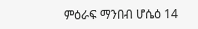ምዕራፍ ማንበብ ሆሴዕ 14